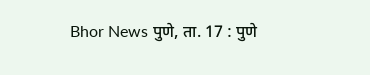Bhor News पुणे, ता. 17 : पुणे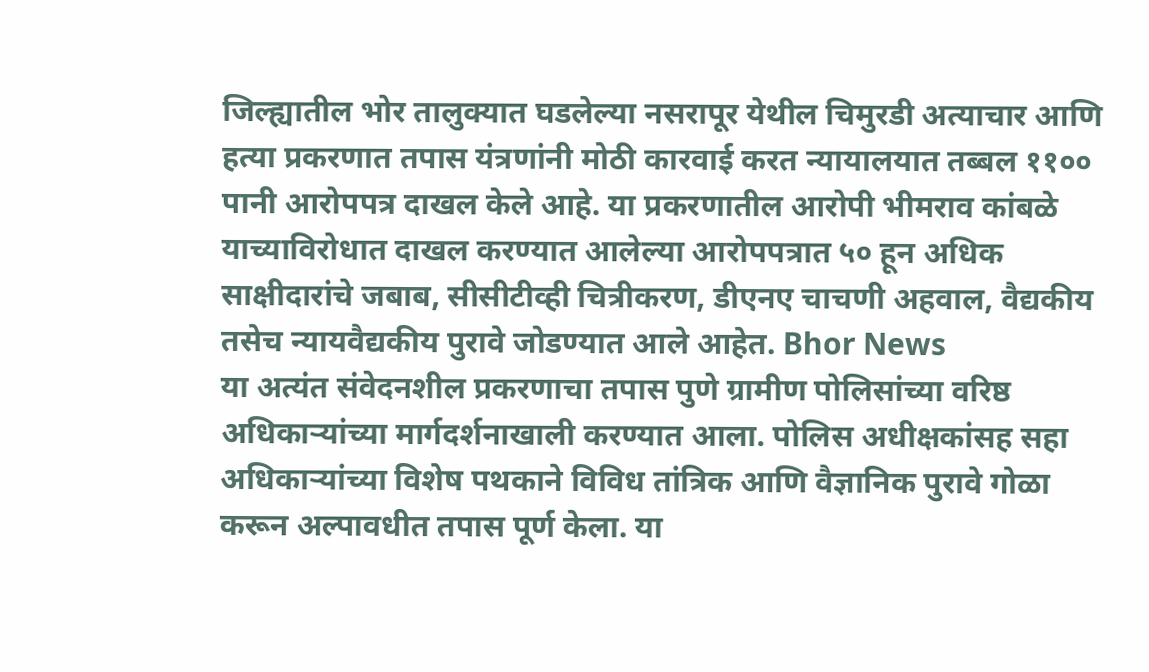जिल्ह्यातील भोर तालुक्यात घडलेल्या नसरापूर येथील चिमुरडी अत्याचार आणि हत्या प्रकरणात तपास यंत्रणांनी मोठी कारवाई करत न्यायालयात तब्बल ११०० पानी आरोपपत्र दाखल केले आहे. या प्रकरणातील आरोपी भीमराव कांबळे याच्याविरोधात दाखल करण्यात आलेल्या आरोपपत्रात ५० हून अधिक साक्षीदारांचे जबाब, सीसीटीव्ही चित्रीकरण, डीएनए चाचणी अहवाल, वैद्यकीय तसेच न्यायवैद्यकीय पुरावे जोडण्यात आले आहेत. Bhor News
या अत्यंत संवेदनशील प्रकरणाचा तपास पुणे ग्रामीण पोलिसांच्या वरिष्ठ अधिकाऱ्यांच्या मार्गदर्शनाखाली करण्यात आला. पोलिस अधीक्षकांसह सहा अधिकाऱ्यांच्या विशेष पथकाने विविध तांत्रिक आणि वैज्ञानिक पुरावे गोळा करून अल्पावधीत तपास पूर्ण केला. या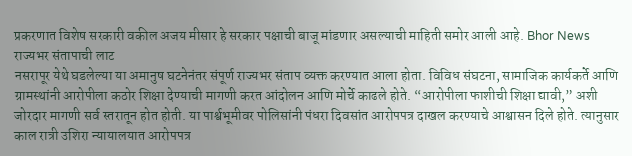प्रकरणात विशेष सरकारी वकील अजय मीसार हे सरकार पक्षाची बाजू मांडणार असल्याची माहिती समोर आली आहे. Bhor News
राज्यभर संतापाची लाट
नसरापूर येथे घडलेल्या या अमानुष घटनेनंतर संपूर्ण राज्यभर संताप व्यक्त करण्यात आला होता. विविध संघटना, सामाजिक कार्यकर्ते आणि ग्रामस्थांनी आरोपीला कठोर शिक्षा देण्याची मागणी करत आंदोलन आणि मोर्चे काढले होते. “आरोपीला फाशीची शिक्षा द्यावी,” अशी जोरदार मागणी सर्व स्तरातून होत होती. या पार्श्वभूमीवर पोलिसांनी पंधरा दिवसांत आरोपपत्र दाखल करण्याचे आश्वासन दिले होते. त्यानुसार काल रात्री उशिरा न्यायालयात आरोपपत्र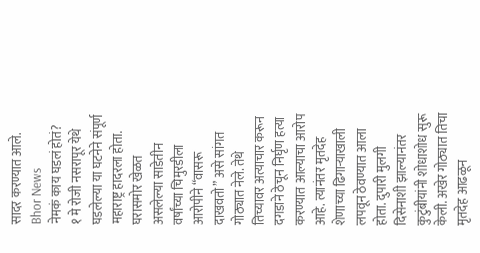सादर करण्यात आले. Bhor News
नेमकं काय घडलं होतं?
१ मे रोजी नसरापूर येथे घडलेल्या या घटनेने संपूर्ण महाराष्ट्र हादरला होता. घरासमोर खेळत असलेल्या साडेतीन वर्षांच्या चिमुरडीला आरोपीने “वासरू दाखवतो” असे सांगत गोठ्यात नेले. तेथे तिच्यावर अत्याचार करून दगडाने ठेचून निर्घृण हत्या करण्यात आल्याचा आरोप आहे. त्यानंतर मृतदेह शेणाच्या ढिगाऱ्याखाली लपवून ठेवण्यात आला होता. दुपारी मुलगी दिसेनाशी झाल्यानंतर कुटुंबीयांनी शोधाशोध सुरू केली. अखेर गोठ्यात तिचा मृतदेह आढळून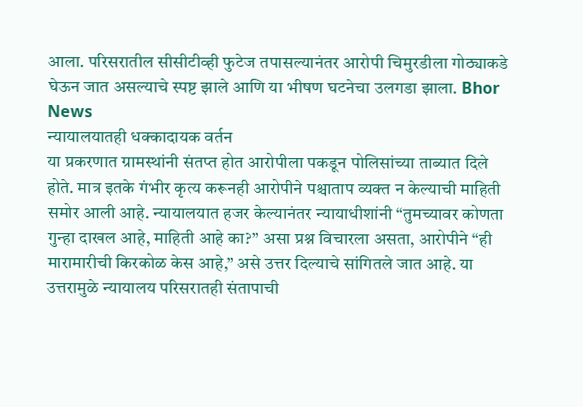आला. परिसरातील सीसीटीव्ही फुटेज तपासल्यानंतर आरोपी चिमुरडीला गोठ्याकडे घेऊन जात असल्याचे स्पष्ट झाले आणि या भीषण घटनेचा उलगडा झाला. Bhor News
न्यायालयातही धक्कादायक वर्तन
या प्रकरणात ग्रामस्थांनी संतप्त होत आरोपीला पकडून पोलिसांच्या ताब्यात दिले होते. मात्र इतके गंभीर कृत्य करूनही आरोपीने पश्चाताप व्यक्त न केल्याची माहिती समोर आली आहे. न्यायालयात हजर केल्यानंतर न्यायाधीशांनी “तुमच्यावर कोणता गुन्हा दाखल आहे, माहिती आहे का?” असा प्रश्न विचारला असता, आरोपीने “ही मारामारीची किरकोळ केस आहे,” असे उत्तर दिल्याचे सांगितले जात आहे. या उत्तरामुळे न्यायालय परिसरातही संतापाची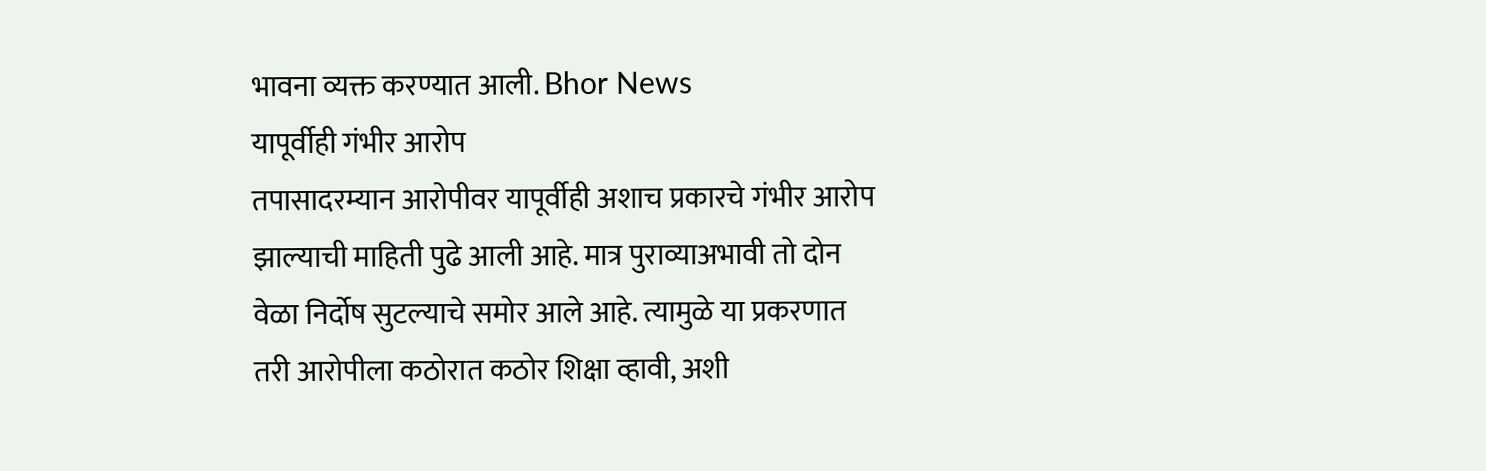भावना व्यक्त करण्यात आली. Bhor News
यापूर्वीही गंभीर आरोप
तपासादरम्यान आरोपीवर यापूर्वीही अशाच प्रकारचे गंभीर आरोप झाल्याची माहिती पुढे आली आहे. मात्र पुराव्याअभावी तो दोन वेळा निर्दोष सुटल्याचे समोर आले आहे. त्यामुळे या प्रकरणात तरी आरोपीला कठोरात कठोर शिक्षा व्हावी, अशी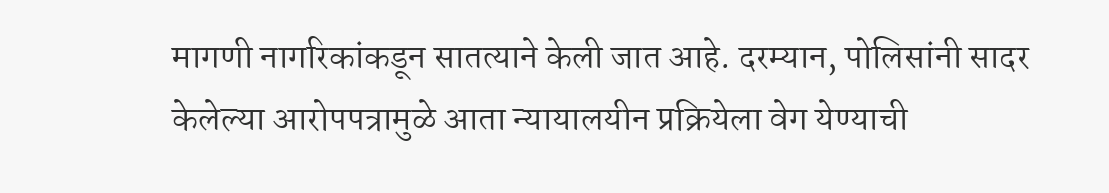मागणी नागरिकांकडून सातत्याने केली जात आहे. दरम्यान, पोलिसांनी सादर केलेल्या आरोपपत्रामुळे आता न्यायालयीन प्रक्रियेला वेग येण्याची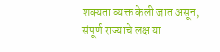शक्यता व्यक्त केली जात असून, संपूर्ण राज्याचे लक्ष या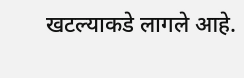खटल्याकडे लागले आहे.